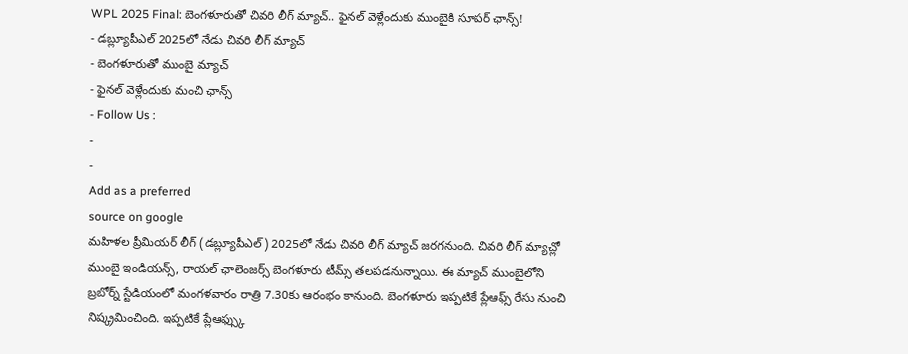WPL 2025 Final: బెంగళూరుతో చివరి లీగ్ మ్యాచ్.. ఫైనల్ వెళ్లేందుకు ముంబైకి సూపర్ ఛాన్స్!
- డబ్ల్యూపీఎల్ 2025లో నేడు చివరి లీగ్ మ్యాచ్
- బెంగళూరుతో ముంబై మ్యాచ్
- ఫైనల్ వెళ్లేందుకు మంచి ఛాన్స్
- Follow Us :
-
-
Add as a preferred
source on google
మహిళల ప్రీమియర్ లీగ్ (డబ్ల్యూపీఎల్) 2025లో నేడు చివరి లీగ్ మ్యాచ్ జరగనుంది. చివరి లీగ్ మ్యాచ్లో ముంబై ఇండియన్స్, రాయల్ ఛాలెంజర్స్ బెంగళూరు టీమ్స్ తలపడనున్నాయి. ఈ మ్యాచ్ ముంబైలోని బ్రబోర్న్ స్టేడియంలో మంగళవారం రాత్రి 7.30కు ఆరంభం కానుంది. బెంగళూరు ఇప్పటికే ప్లేఆఫ్స్ రేసు నుంచి నిష్క్రమించింది. ఇప్పటికే ప్లేఆఫ్స్కు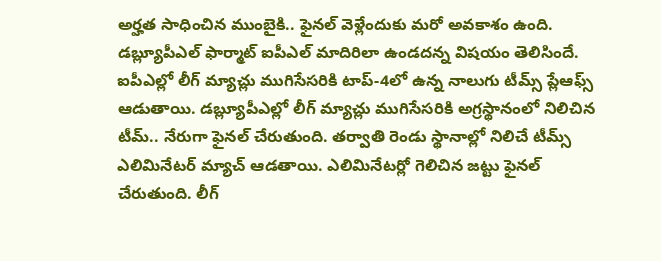అర్హత సాధించిన ముంబైకి.. ఫైనల్ వెళ్లేందుకు మరో అవకాశం ఉంది.
డబ్ల్యూపీఎల్ ఫార్మాట్ ఐపీఎల్ మాదిరిలా ఉండదన్న విషయం తెలిసిందే. ఐపీఎల్లో లీగ్ మ్యాచ్లు ముగిసేసరికి టాప్-4లో ఉన్న నాలుగు టీమ్స్ ప్లేఆఫ్స్ ఆడుతాయి. డబ్ల్యూపీఎల్లో లీగ్ మ్యాచ్లు ముగిసేసరికి అగ్రస్థానంలో నిలిచిన టీమ్.. నేరుగా ఫైనల్ చేరుతుంది. తర్వాతి రెండు స్థానాల్లో నిలిచే టీమ్స్ ఎలిమినేటర్ మ్యాచ్ ఆడతాయి. ఎలిమినేటర్లో గెలిచిన జట్టు ఫైనల్ చేరుతుంది. లీగ్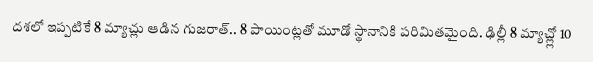దశలో ఇప్పటికే 8 మ్యాచ్లు ఆడిన గుజరాత్.. 8 పాయింట్లతో మూడో స్థానానికి పరిమితమైంది. ఢిల్లీ 8 మ్యాచ్ల్లో 10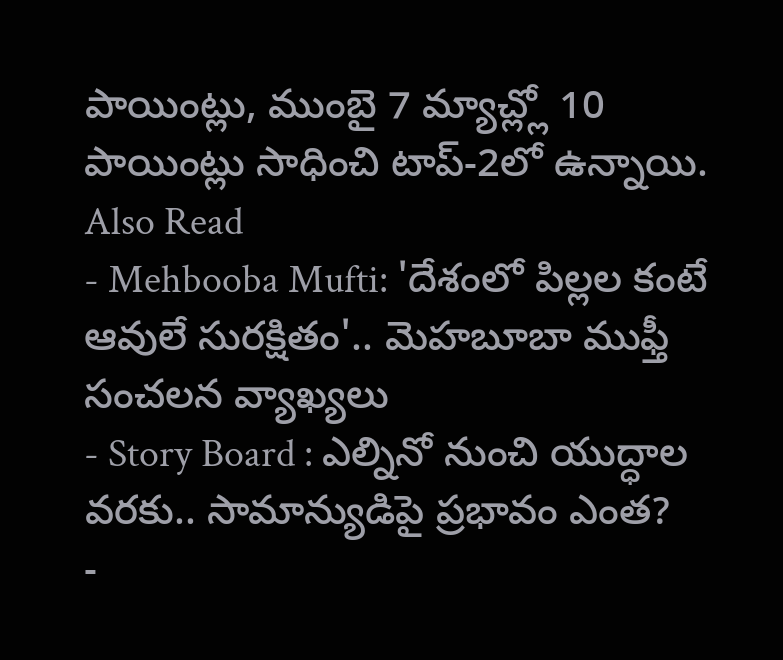పాయింట్లు, ముంబై 7 మ్యాచ్ల్లో 10 పాయింట్లు సాధించి టాప్-2లో ఉన్నాయి.
Also Read
- Mehbooba Mufti: 'దేశంలో పిల్లల కంటే ఆవులే సురక్షితం'.. మెహబూబా ముఫ్తీ సంచలన వ్యాఖ్యలు
- Story Board : ఎల్నినో నుంచి యుద్ధాల వరకు.. సామాన్యుడిపై ప్రభావం ఎంత?
-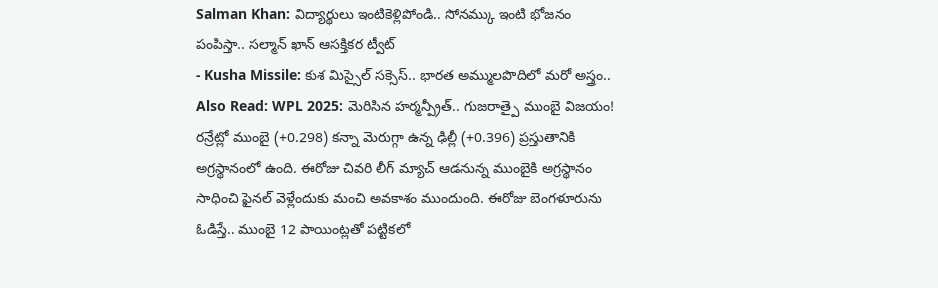Salman Khan: విద్యార్థులు ఇంటికెళ్లిపోండి.. సోనమ్కు ఇంటి భోజనం పంపిస్తా.. సల్మాన్ ఖాన్ ఆసక్తికర ట్వీట్
- Kusha Missile: కుశ మిస్సైల్ సక్సెస్.. భారత అమ్ములపొదిలో మరో అస్త్రం..
Also Read: WPL 2025: మెరిసిన హర్మన్ప్రీత్.. గుజరాత్పై ముంబై విజయం!
రన్రేట్లో ముంబై (+0.298) కన్నా మెరుగ్గా ఉన్న ఢిల్లీ (+0.396) ప్రస్తుతానికి అగ్రస్థానంలో ఉంది. ఈరోజు చివరి లీగ్ మ్యాచ్ ఆడనున్న ముంబైకి అగ్రస్థానం సాధించి ఫైనల్ వెళ్లేందుకు మంచి అవకాశం ముందుంది. ఈరోజు బెంగళూరును ఓడిస్తే.. ముంబై 12 పాయింట్లతో పట్టికలో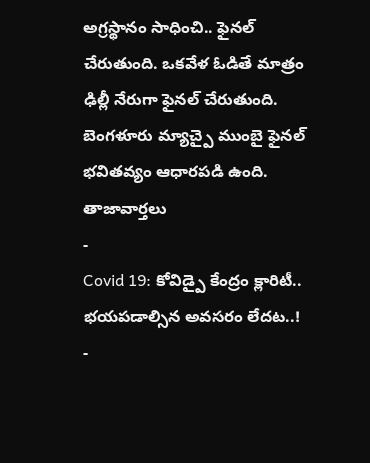అగ్రస్థానం సాధించి.. ఫైనల్ చేరుతుంది. ఒకవేళ ఓడితే మాత్రం ఢిల్లీ నేరుగా ఫైనల్ చేరుతుంది. బెంగళూరు మ్యాచ్పై ముంబై ఫైనల్ భవితవ్యం ఆధారపడి ఉంది.
తాజావార్తలు
-
Covid 19: కోవిడ్పై కేంద్రం క్లారిటీ.. భయపడాల్సిన అవసరం లేదట..!
-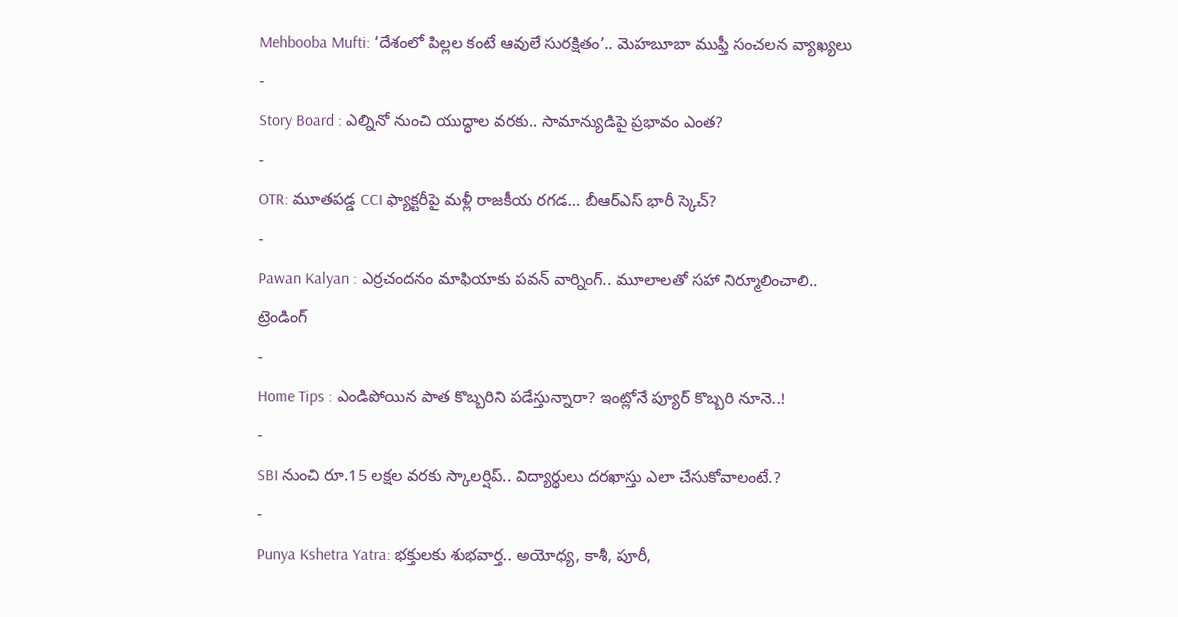Mehbooba Mufti: ‘దేశంలో పిల్లల కంటే ఆవులే సురక్షితం’.. మెహబూబా ముఫ్తీ సంచలన వ్యాఖ్యలు
-
Story Board : ఎల్నినో నుంచి యుద్ధాల వరకు.. సామాన్యుడిపై ప్రభావం ఎంత?
-
OTR: మూతపడ్డ CCI ఫ్యాక్టరీపై మళ్లీ రాజకీయ రగడ… బీఆర్ఎస్ భారీ స్కెచ్?
-
Pawan Kalyan : ఎర్రచందనం మాఫియాకు పవన్ వార్నింగ్.. మూలాలతో సహా నిర్మూలించాలి..
ట్రెండింగ్
-
Home Tips : ఎండిపోయిన పాత కొబ్బరిని పడేస్తున్నారా? ఇంట్లోనే ప్యూర్ కొబ్బరి నూనె..!
-
SBI నుంచి రూ.15 లక్షల వరకు స్కాలర్షిప్.. విద్యార్థులు దరఖాస్తు ఎలా చేసుకోవాలంటే.?
-
Punya Kshetra Yatra: భక్తులకు శుభవార్త.. అయోధ్య, కాశీ, పూరీ,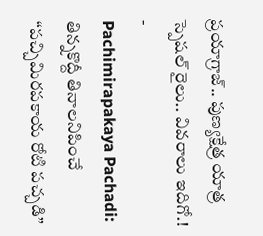ప్రయాగ్రాజ్.. పుణ్యక్షేత్ర యాత్ర స్పెషల్ రైలు.. వివరాలు ఇదిగో.!
-
Pachimirapakaya Pachadi: తిన్నకొద్దీ తినాలనిపించే “పచ్చిమిరపకాయ రోటి పచ్చడి”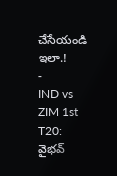చేసేయండి ఇలా.!
-
IND vs ZIM 1st T20: వైభవ్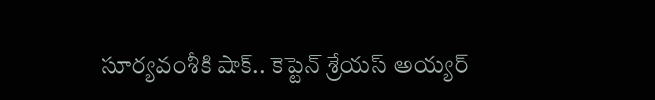సూర్యవంశీకి షాక్.. కెప్టెన్ శ్రేయస్ అయ్యర్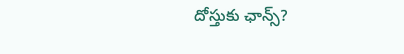దోస్తుకు ఛాన్స్?